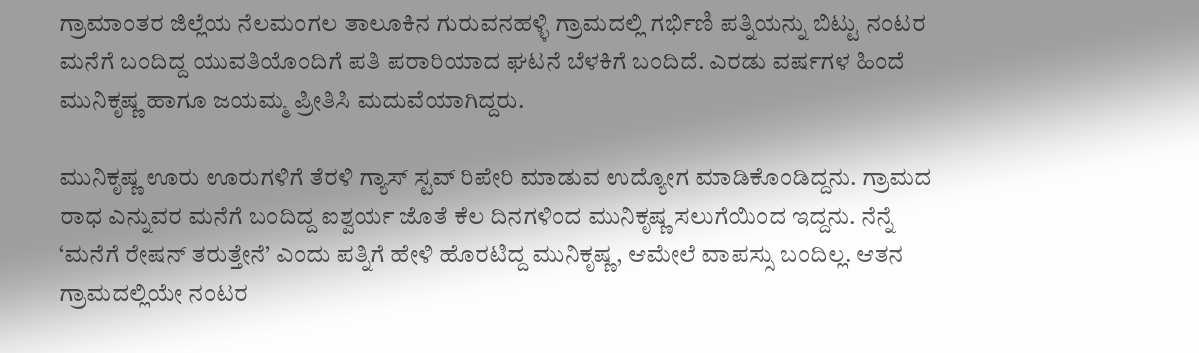ಗ್ರಾಮಾಂತರ ಜಿಲ್ಲೆಯ ನೆಲಮಂಗಲ ತಾಲೂಕಿನ ಗುರುವನಹಳ್ಳಿ ಗ್ರಾಮದಲ್ಲಿ ಗರ್ಭಿಣಿ ಪತ್ನಿಯನ್ನು ಬಿಟ್ಟು ನಂಟರ ಮನೆಗೆ ಬಂದಿದ್ದ ಯುವತಿಯೊಂದಿಗೆ ಪತಿ ಪರಾರಿಯಾದ ಘಟನೆ ಬೆಳಕಿಗೆ ಬಂದಿದೆ. ಎರಡು ವರ್ಷಗಳ ಹಿಂದೆ ಮುನಿಕೃಷ್ಣ ಹಾಗೂ ಜಯಮ್ಮ ಪ್ರೀತಿಸಿ ಮದುವೆಯಾಗಿದ್ದರು.

ಮುನಿಕೃಷ್ಣ ಊರು ಊರುಗಳಿಗೆ ತೆರಳಿ ಗ್ಯಾಸ್ ಸ್ಟವ್ ರಿಪೇರಿ ಮಾಡುವ ಉದ್ಯೋಗ ಮಾಡಿಕೊಂಡಿದ್ದನು. ಗ್ರಾಮದ ರಾಧ ಎನ್ನುವರ ಮನೆಗೆ ಬಂದಿದ್ದ ಐಶ್ವರ್ಯ ಜೊತೆ ಕೆಲ ದಿನಗಳಿಂದ ಮುನಿಕೃಷ್ಣ ಸಲುಗೆಯಿಂದ ಇದ್ದನು. ನೆನ್ನೆ ‘ಮನೆಗೆ ರೇಷನ್ ತರುತ್ತೇನೆ’ ಎಂದು ಪತ್ನಿಗೆ ಹೇಳಿ ಹೊರಟಿದ್ದ ಮುನಿಕೃಷ್ಣ, ಆಮೇಲೆ ವಾಪಸ್ಸು ಬಂದಿಲ್ಲ. ಆತನ ಗ್ರಾಮದಲ್ಲಿಯೇ ನಂಟರ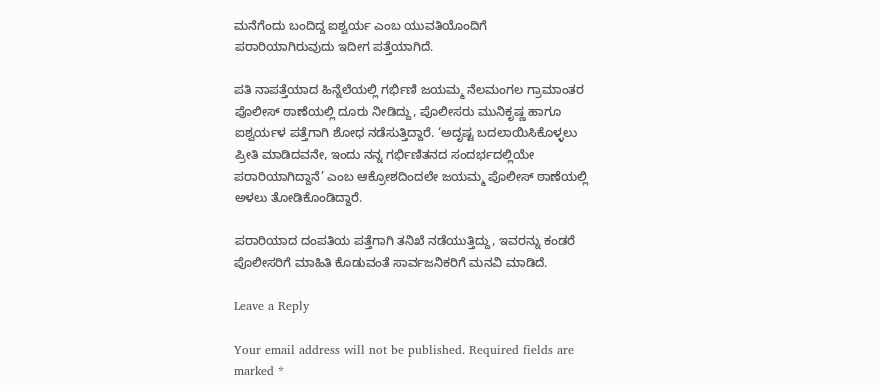ಮನೆಗೆಂದು ಬಂದಿದ್ದ ಐಶ್ವರ್ಯ ಎಂಬ ಯುವತಿಯೊಂದಿಗೆ ಪರಾರಿಯಾಗಿರುವುದು ಇದೀಗ ಪತ್ತೆಯಾಗಿದೆ.

ಪತಿ ನಾಪತ್ತೆಯಾದ ಹಿನ್ನೆಲೆಯಲ್ಲಿ ಗರ್ಭಿಣಿ ಜಯಮ್ಮ ನೆಲಮಂಗಲ ಗ್ರಾಮಾಂತರ ಪೊಲೀಸ್ ಠಾಣೆಯಲ್ಲಿ ದೂರು ನೀಡಿದ್ದು, ಪೊಲೀಸರು ಮುನಿಕೃಷ್ಣ ಹಾಗೂ ಐಶ್ವರ್ಯಳ ಪತ್ತೆಗಾಗಿ ಶೋಧ ನಡೆಸುತ್ತಿದ್ದಾರೆ. ‘ಅದೃಷ್ಟ ಬದಲಾಯಿಸಿಕೊಳ್ಳಲು ಪ್ರೀತಿ ಮಾಡಿದವನೇ, ಇಂದು ನನ್ನ ಗರ್ಭಿಣಿತನದ ಸಂದರ್ಭದಲ್ಲಿಯೇ ಪರಾರಿಯಾಗಿದ್ದಾನೆ’ ಎಂಬ ಆಕ್ರೋಶದಿಂದಲೇ ಜಯಮ್ಮ ಪೊಲೀಸ್ ಠಾಣೆಯಲ್ಲಿ ಅಳಲು ತೋಡಿಕೊಂಡಿದ್ದಾರೆ.

ಪರಾರಿಯಾದ ದಂಪತಿಯ ಪತ್ತೆಗಾಗಿ ತನಿಖೆ ನಡೆಯುತ್ತಿದ್ದು, ಇವರನ್ನು ಕಂಡರೆ ಪೊಲೀಸರಿಗೆ ಮಾಹಿತಿ ಕೊಡುವಂತೆ ಸಾರ್ವಜನಿಕರಿಗೆ ಮನವಿ ಮಾಡಿದೆ.

Leave a Reply

Your email address will not be published. Required fields are marked *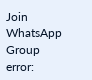Join WhatsApp Group
error: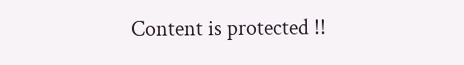Content is protected !!